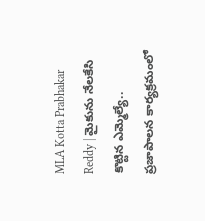MLA Kotta Prabhakar Reddy | మైకును నేలకేసి కొట్టిన ఎమ్మెల్యే.. ప్రజాపాలన కార్యక్రమంలో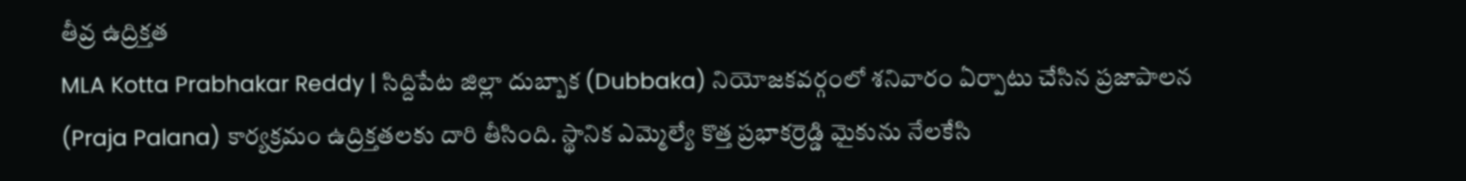తీవ్ర ఉద్రిక్తత
MLA Kotta Prabhakar Reddy | సిద్దిపేట జిల్లా దుబ్బాక (Dubbaka) నియోజకవర్గంలో శనివారం ఏర్పాటు చేసిన ప్రజాపాలన (Praja Palana) కార్యక్రమం ఉద్రిక్తతలకు దారి తీసింది. స్థానిక ఎమ్మెల్యే కొత్త ప్రభాకర్రెడ్డి మైకును నేలకేసి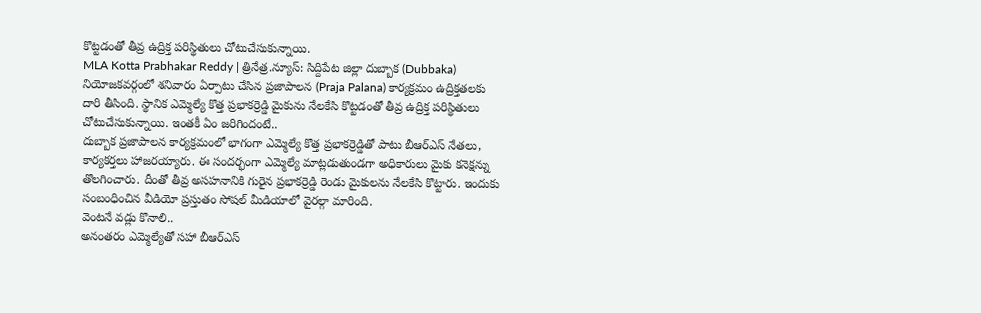కొట్టడంతో తీవ్ర ఉద్రిక్త పరిస్థితులు చోటుచేసుకున్నాయి.
MLA Kotta Prabhakar Reddy | త్రినేత్ర.న్యూస్: సిద్దిపేట జిల్లా దుబ్బాక (Dubbaka) నియోజకవర్గంలో శనివారం ఏర్పాటు చేసిన ప్రజాపాలన (Praja Palana) కార్యక్రమం ఉద్రిక్తతలకు దారి తీసింది. స్థానిక ఎమ్మెల్యే కొత్త ప్రభాకర్రెడ్డి మైకును నేలకేసి కొట్టడంతో తీవ్ర ఉద్రిక్త పరిస్థితులు చోటుచేసుకున్నాయి. ఇంతకీ ఏం జరిగిందంటే..
దుబ్బాక ప్రజాపాలన కార్యక్రమంలో భాగంగా ఎమ్మెల్యే కొత్త ప్రభాకర్రెడ్డితో పాటు బీఆర్ఎస్ నేతలు, కార్యకర్తలు హాజరయ్యారు. ఈ సందర్భంగా ఎమ్మెల్యే మాట్లడుతుండగా అధికారులు మైకు కనెక్షన్ను తొలగించారు. దీంతో తీవ్ర అసహనానికి గురైన ప్రభాకర్రెడ్డి రెండు మైకులను నేలకేసి కొట్టారు. ఇందుకు సంబంధించిన వీడియో ప్రస్తుతం సోషల్ మీడియాలో వైరల్గా మారింది.
వెంటనే వడ్లు కొనాలి..
అనంతరం ఎమ్మెల్యేతో సహా బీఆర్ఎస్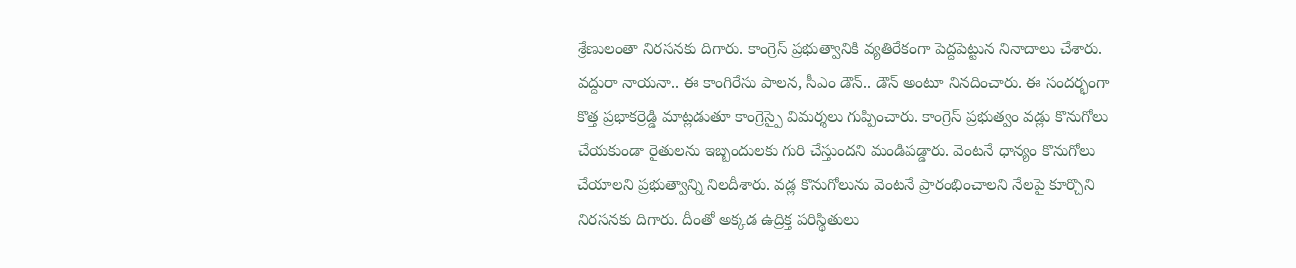శ్రేణులంతా నిరసనకు దిగారు. కాంగ్రెస్ ప్రభుత్వానికి వ్యతిరేకంగా పెద్దపెట్టున నినాదాలు చేశారు. వద్దురా నాయనా.. ఈ కాంగిరేసు పాలన, సీఎం డౌన్.. డౌన్ అంటూ నినదించారు. ఈ సందర్భంగా కొత్త ప్రభాకర్రెడ్డి మాట్లడుతూ కాంగ్రెస్పై విమర్శలు గుప్పించారు. కాంగ్రెస్ ప్రభుత్వం వడ్లు కొనుగోలు చేయకుండా రైతులను ఇబ్బందులకు గురి చేస్తుందని మండిపడ్డారు. వెంటనే ధాన్యం కొనుగోలు చేయాలని ప్రభుత్వాన్ని నిలదీశారు. వడ్ల కొనుగోలును వెంటనే ప్రారంభించాలని నేలపై కూర్చొని నిరసనకు దిగారు. దీంతో అక్కడ ఉద్రిక్త పరిస్థితులు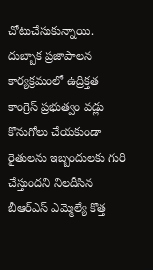చోటుచేసుకున్నాయి.
దుబ్బాక ప్రజాపాలన కార్యక్రమంలో ఉద్రిక్తత
కాంగ్రెస్ ప్రభుత్వం వడ్లు కొనుగోలు చేయకుండా రైతులను ఇబ్బందులకు గురి చేస్తుందని నిలదీసిన బీఆర్ఎస్ ఎమ్మెల్యే కొత్త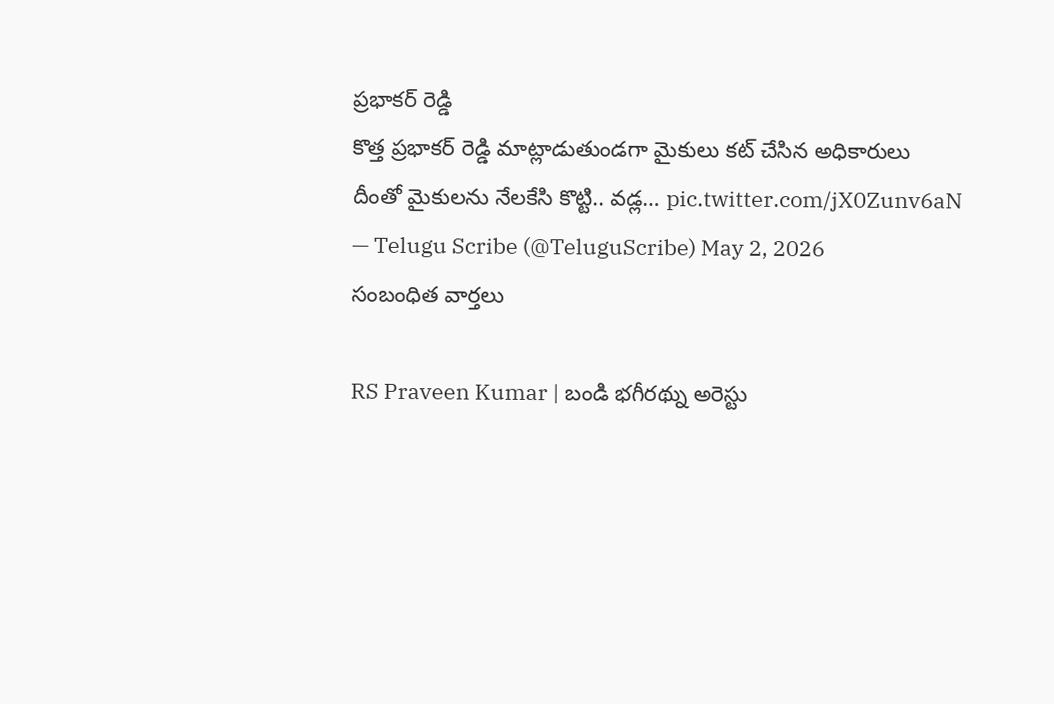ప్రభాకర్ రెడ్డి
కొత్త ప్రభాకర్ రెడ్డి మాట్లాడుతుండగా మైకులు కట్ చేసిన అధికారులు
దీంతో మైకులను నేలకేసి కొట్టి.. వడ్ల… pic.twitter.com/jX0Zunv6aN
— Telugu Scribe (@TeluguScribe) May 2, 2026
సంబంధిత వార్తలు

RS Praveen Kumar | బండి భగీరథ్ను అరెస్టు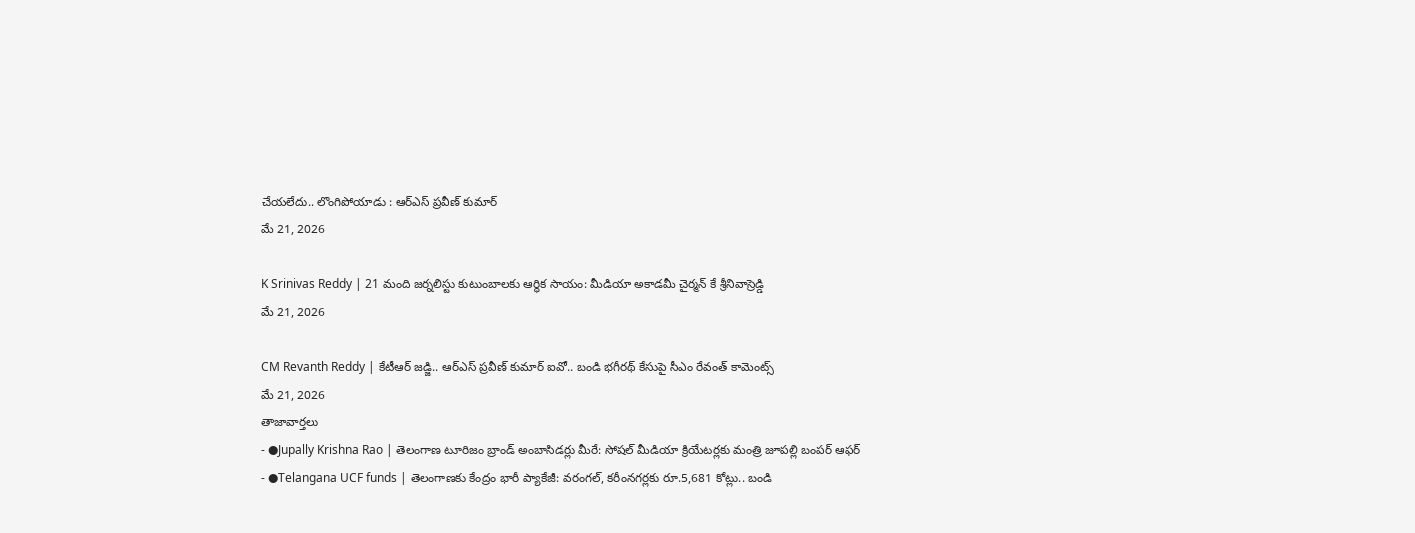చేయలేదు.. లొంగిపోయాడు : ఆర్ఎస్ ప్రవీణ్ కుమార్
మే 21, 2026

K Srinivas Reddy | 21 మంది జర్నలిస్టు కుటుంబాలకు ఆర్థిక సాయం: మీడియా అకాడమీ చైర్మన్ కే శ్రీనివాస్రెడ్డి
మే 21, 2026

CM Revanth Reddy | కేటీఆర్ జడ్జి.. ఆర్ఎస్ ప్రవీణ్ కుమార్ ఐవో.. బండి భగీరథ్ కేసుపై సీఎం రేవంత్ కామెంట్స్
మే 21, 2026
తాజావార్తలు
- ●Jupally Krishna Rao | తెలంగాణ టూరిజం బ్రాండ్ అంబాసిడర్లు మీరే: సోషల్ మీడియా క్రియేటర్లకు మంత్రి జూపల్లి బంపర్ ఆఫర్
- ●Telangana UCF funds | తెలంగాణకు కేంద్రం భారీ ప్యాకేజీ: వరంగల్, కరీంనగర్లకు రూ.5,681 కోట్లు.. బండి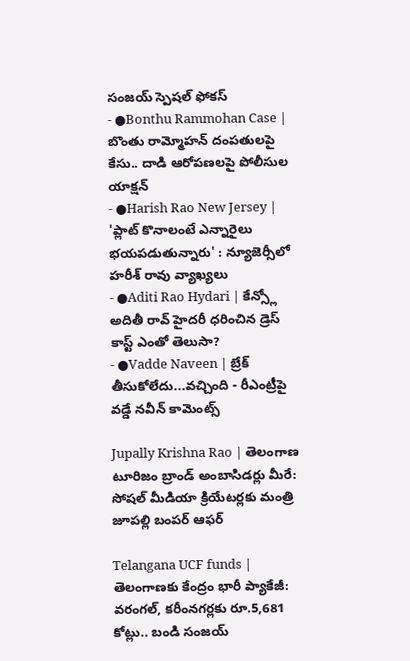సంజయ్ స్పెషల్ ఫోకస్
- ●Bonthu Rammohan Case | బొంతు రామ్మోహన్ దంపతులపై కేసు.. దాడి ఆరోపణలపై పోలీసుల యాక్షన్
- ●Harish Rao New Jersey | 'ప్లాట్ కొనాలంటే ఎన్నారైలు భయపడుతున్నారు' : న్యూజెర్సీలో హరీశ్ రావు వ్యాఖ్యలు
- ●Aditi Rao Hydari | కేన్స్లో అదితీ రావ్ హైదరీ ధరించిన డ్రెస్ కాస్ట్ ఎంతో తెలుసా?
- ●Vadde Naveen | బ్రేక్ తీసుకోలేదు...వచ్చింది - రీఎంట్రీపై వడ్డే నవీన్ కామెంట్స్

Jupally Krishna Rao | తెలంగాణ టూరిజం బ్రాండ్ అంబాసిడర్లు మీరే: సోషల్ మీడియా క్రియేటర్లకు మంత్రి జూపల్లి బంపర్ ఆఫర్

Telangana UCF funds | తెలంగాణకు కేంద్రం భారీ ప్యాకేజీ: వరంగల్, కరీంనగర్లకు రూ.5,681 కోట్లు.. బండి సంజయ్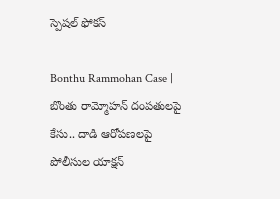స్పెషల్ ఫోకస్

Bonthu Rammohan Case | బొంతు రామ్మోహన్ దంపతులపై కేసు.. దాడి ఆరోపణలపై పోలీసుల యాక్షన్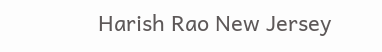Harish Rao New Jersey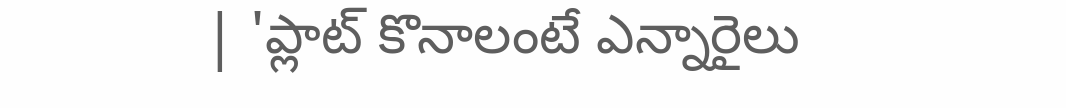| 'ప్లాట్ కొనాలంటే ఎన్నారైలు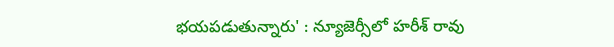భయపడుతున్నారు' : న్యూజెర్సీలో హరీశ్ రావు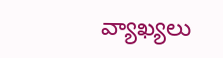వ్యాఖ్యలు